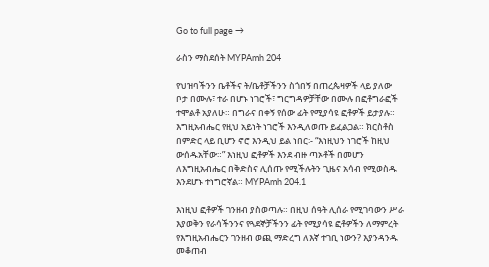Go to full page →

ራስን ማስደሰት MYPAmh 204

የህዝባችንን ቤቶችና ት/ቤቶቻችንን ስጎበኝ በጠረጴዛዎች ላይ ያለው ቦታ በሙሉ፣ ተራ በሆኑ ነገሮች፣ ግርግዳዎቻቸው በሙሉ በፎቶግራፎች ተሞልቶ አያለሁ። በግራና በቀኝ የሰው ፊት የሚያሳዩ ፎቶዎች ይታያሉ። እግዚአብሔር የዚህ አይነት ነገሮች እንዲለወጡ ይፈልጋል። ክርስቶስ በምድር ላይ ቢሆን ኖሮ እንዲህ ይል ነበር፡- “እነዚህን ነገሮች ከዚህ ውሰዱአቸው።” እነዚህ ፎቶዎች እንደ ብዙ ጣኦቶች በመሆን ለእግዚአብሔር በቅድስና ሊሰጡ የሚችሉትን ጊዜና አሳብ የሚወስዱ እንደሆኑ ተነግሮኛል። MYPAmh 204.1

እነዚህ ፎቶዎች ገንዘብ ያስወጣሉ። በዚህ ሰዓት ሊሰራ የሚገባውን ሥራ እያወቅን የራሳችንንና የጓደኞቻችንን ፊት የሚያሳዩ ፎቶዎችን ለማምረት የእግዚአብሔርን ገንዘብ ወጪ ማድረግ ለእኛ ተገቢ ነውን? እያንዳንዱ መቆጠብ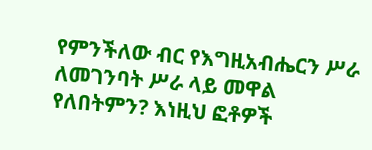የምንችለው ብር የእግዚአብሔርን ሥራ ለመገንባት ሥራ ላይ መዋል የለበትምን? እነዚህ ፎቶዎች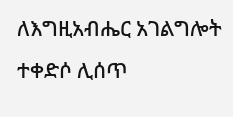ለእግዚአብሔር አገልግሎት ተቀድሶ ሊሰጥ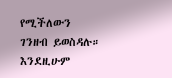የሚችለውን ገንዘብ ይወስዳሉ። እንደዚሁም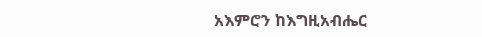አእምሮን ከእግዚአብሔር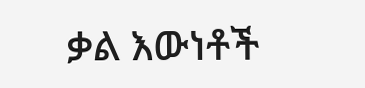ቃል እውነቶች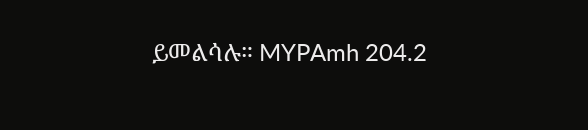ይመልሳሉ። MYPAmh 204.2